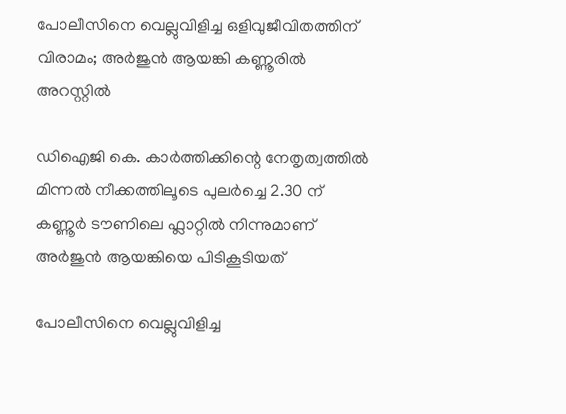പോലീസിനെ വെല്ലുവിളിച്ച ഒളിവുജീവിതത്തിന് വിരാമം; അർജുൻ ആയങ്കി കണ്ണൂരിൽ അറസ്റ്റിൽ

ഡിഐജി കെ. കാർത്തിക്കിന്റെ നേതൃത്വത്തിൽ മിന്നൽ നീക്കത്തിലൂടെ പുലർച്ചെ 2.30 ന് കണ്ണൂർ ടൗണിലെ ഫ്ലാറ്റിൽ നിന്നുമാണ് അർജുൻ ആയങ്കിയെ പിടികൂടിയത്

പോലീസിനെ വെല്ലുവിളിച്ച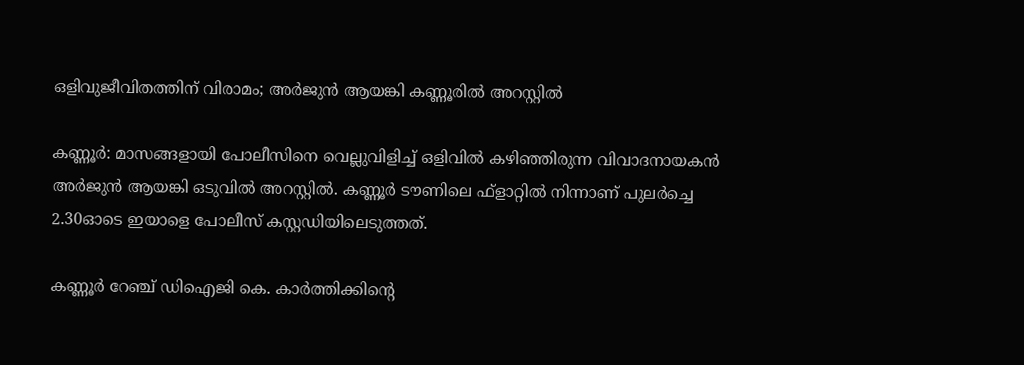ഒളിവുജീവിതത്തിന് വിരാമം; അർജുൻ ആയങ്കി കണ്ണൂരിൽ അറസ്റ്റിൽ

കണ്ണൂർ: മാസങ്ങളായി പോലീസിനെ വെല്ലുവിളിച്ച് ഒളിവിൽ കഴിഞ്ഞിരുന്ന വിവാദനായകൻ അർജുൻ ആയങ്കി ഒടുവിൽ അറസ്റ്റിൽ. കണ്ണൂർ ടൗണിലെ ഫ്‌ളാറ്റിൽ നിന്നാണ് പുലർച്ചെ 2.30ഓടെ ഇയാളെ പോലീസ് കസ്റ്റഡിയിലെടുത്തത്.

കണ്ണൂർ റേഞ്ച് ഡിഐജി കെ. കാർത്തിക്കിന്റെ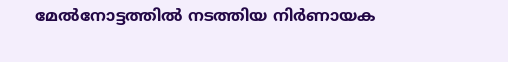മേൽനോട്ടത്തിൽ നടത്തിയ നിർണായക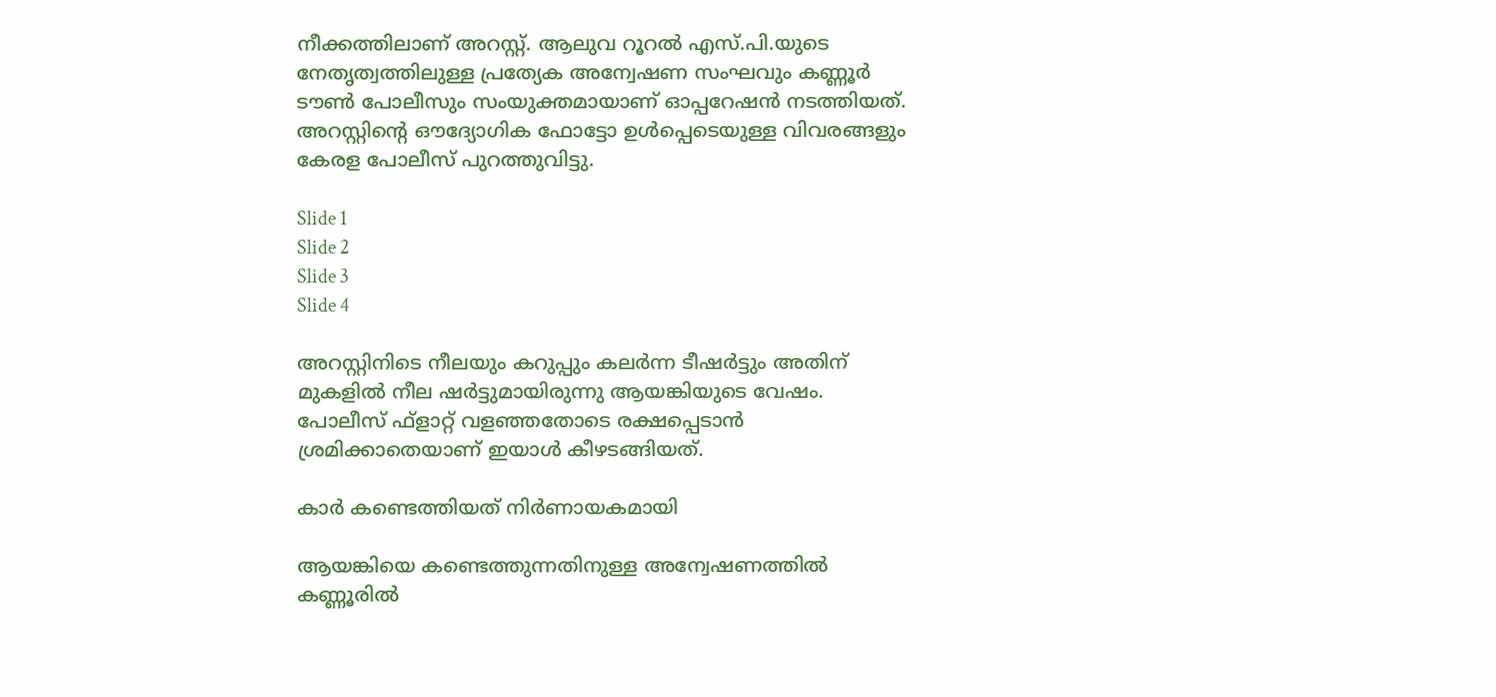നീക്കത്തിലാണ് അറസ്റ്റ്. ആലുവ റൂറൽ എസ്.പി.യുടെ നേതൃത്വത്തിലുള്ള പ്രത്യേക അന്വേഷണ സംഘവും കണ്ണൂർ ടൗൺ പോലീസും സംയുക്തമായാണ് ഓപ്പറേഷൻ നടത്തിയത്. അറസ്റ്റിന്റെ ഔദ്യോഗിക ഫോട്ടോ ഉൾപ്പെടെയുള്ള വിവരങ്ങളും കേരള പോലീസ് പുറത്തുവിട്ടു.

Slide 1
Slide 2
Slide 3
Slide 4

അറസ്റ്റിനിടെ നീലയും കറുപ്പും കലർന്ന ടീഷർട്ടും അതിന് മുകളിൽ നീല ഷർട്ടുമായിരുന്നു ആയങ്കിയുടെ വേഷം. പോലീസ് ഫ്‌ളാറ്റ് വളഞ്ഞതോടെ രക്ഷപ്പെടാൻ ശ്രമിക്കാതെയാണ് ഇയാൾ കീഴടങ്ങിയത്.

കാർ കണ്ടെത്തിയത് നിർണായകമായി

ആയങ്കിയെ കണ്ടെത്തുന്നതിനുള്ള അന്വേഷണത്തിൽ കണ്ണൂരിൽ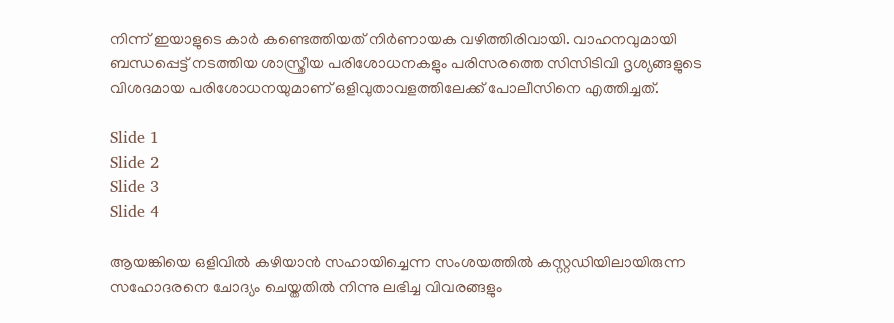നിന്ന് ഇയാളുടെ കാർ കണ്ടെത്തിയത് നിർണായക വഴിത്തിരിവായി. വാഹനവുമായി ബന്ധപ്പെട്ട് നടത്തിയ ശാസ്ത്രീയ പരിശോധനകളും പരിസരത്തെ സിസിടിവി ദൃശ്യങ്ങളുടെ വിശദമായ പരിശോധനയുമാണ് ഒളിവുതാവളത്തിലേക്ക് പോലീസിനെ എത്തിച്ചത്.

Slide 1
Slide 2
Slide 3
Slide 4

ആയങ്കിയെ ഒളിവിൽ കഴിയാൻ സഹായിച്ചെന്ന സംശയത്തിൽ കസ്റ്റഡിയിലായിരുന്ന സഹോദരനെ ചോദ്യം ചെയ്തതിൽ നിന്നു ലഭിച്ച വിവരങ്ങളും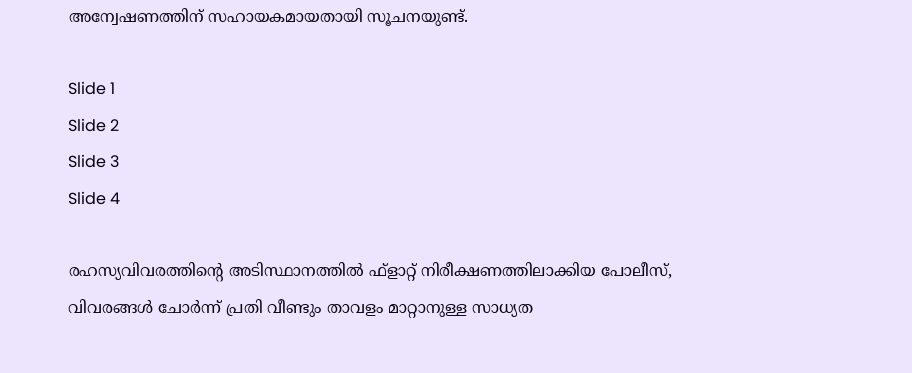അന്വേഷണത്തിന് സഹായകമായതായി സൂചനയുണ്ട്.

Slide 1
Slide 2
Slide 3
Slide 4

രഹസ്യവിവരത്തിന്റെ അടിസ്ഥാനത്തിൽ ഫ്‌ളാറ്റ് നിരീക്ഷണത്തിലാക്കിയ പോലീസ്, വിവരങ്ങൾ ചോർന്ന് പ്രതി വീണ്ടും താവളം മാറ്റാനുള്ള സാധ്യത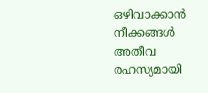ഒഴിവാക്കാൻ നീക്കങ്ങൾ അതീവ രഹസ്യമായി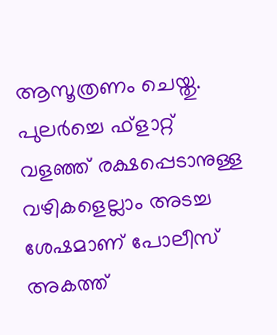ആസൂത്രണം ചെയ്തു. പുലർച്ചെ ഫ്‌ളാറ്റ് വളഞ്ഞ് രക്ഷപ്പെടാനുള്ള വഴികളെല്ലാം അടച്ച ശേഷമാണ് പോലീസ് അകത്ത്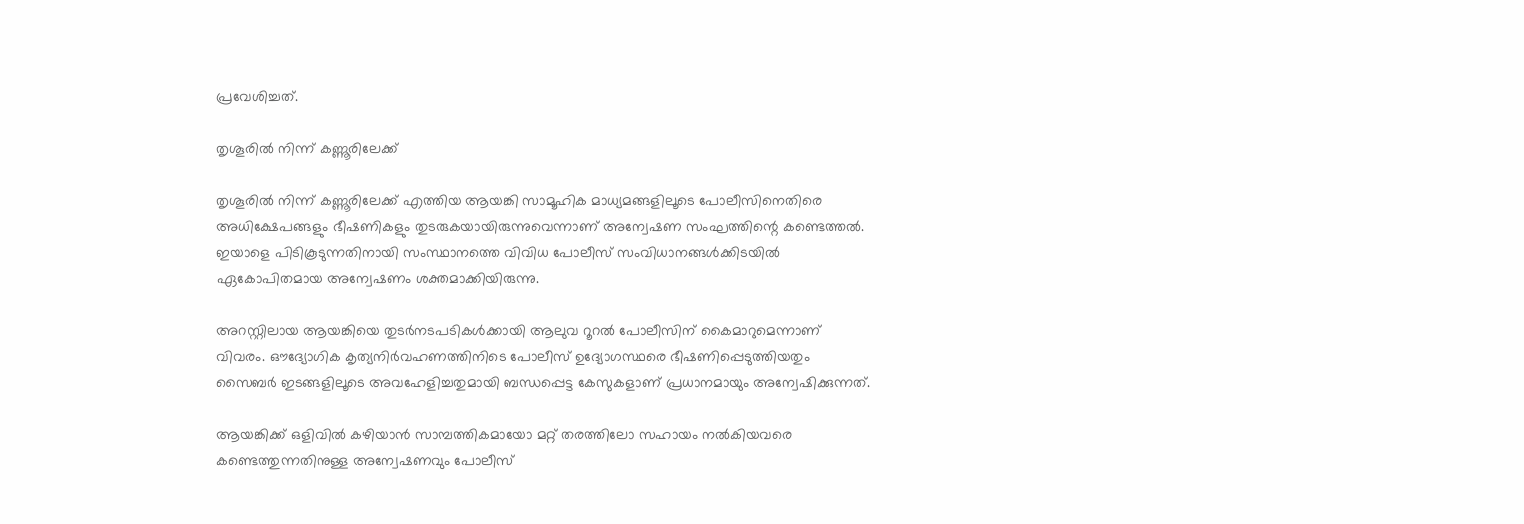പ്രവേശിച്ചത്.

തൃശൂരിൽ നിന്ന് കണ്ണൂരിലേക്ക്

തൃശൂരിൽ നിന്ന് കണ്ണൂരിലേക്ക് എത്തിയ ആയങ്കി സാമൂഹിക മാധ്യമങ്ങളിലൂടെ പോലീസിനെതിരെ അധിക്ഷേപങ്ങളും ഭീഷണികളും തുടരുകയായിരുന്നുവെന്നാണ് അന്വേഷണ സംഘത്തിന്റെ കണ്ടെത്തൽ. ഇയാളെ പിടികൂടുന്നതിനായി സംസ്ഥാനത്തെ വിവിധ പോലീസ് സംവിധാനങ്ങൾക്കിടയിൽ ഏകോപിതമായ അന്വേഷണം ശക്തമാക്കിയിരുന്നു.

അറസ്റ്റിലായ ആയങ്കിയെ തുടർനടപടികൾക്കായി ആലുവ റൂറൽ പോലീസിന് കൈമാറുമെന്നാണ് വിവരം. ഔദ്യോഗിക കൃത്യനിർവഹണത്തിനിടെ പോലീസ് ഉദ്യോഗസ്ഥരെ ഭീഷണിപ്പെടുത്തിയതും സൈബർ ഇടങ്ങളിലൂടെ അവഹേളിച്ചതുമായി ബന്ധപ്പെട്ട കേസുകളാണ് പ്രധാനമായും അന്വേഷിക്കുന്നത്.

ആയങ്കിക്ക് ഒളിവിൽ കഴിയാൻ സാമ്പത്തികമായോ മറ്റ് തരത്തിലോ സഹായം നൽകിയവരെ കണ്ടെത്തുന്നതിനുള്ള അന്വേഷണവും പോലീസ്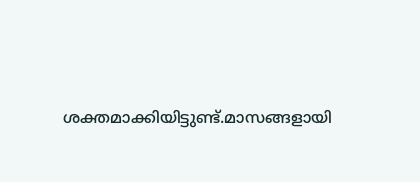ശക്തമാക്കിയിട്ടുണ്ട്.മാസങ്ങളായി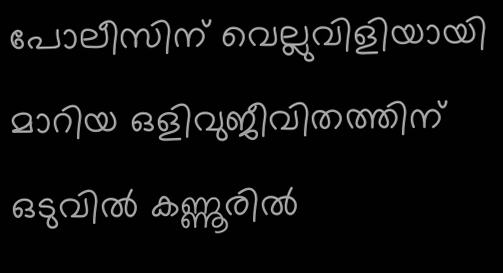പോലീസിന് വെല്ലുവിളിയായി മാറിയ ഒളിവുജീവിതത്തിന് ഒടുവിൽ കണ്ണൂരിൽ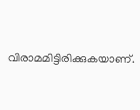വിരാമമിട്ടിരിക്കുകയാണ്.